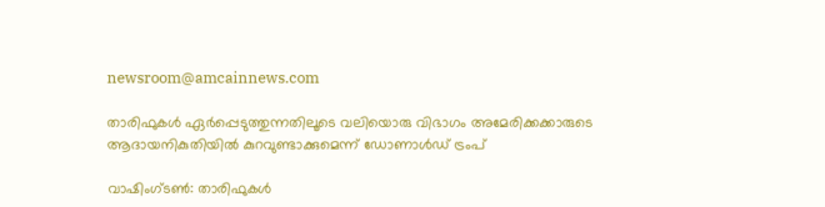newsroom@amcainnews.com

താരിഫുകൾ ഏർപ്പെടുത്തുന്നതിലൂടെ വലിയൊരു വിഭാഗം അമേരിക്കക്കാരുടെ ആദായനികുതിയിൽ കുറവുണ്ടാക്കുമെന്ന് ഡോണാൾഡ് ട്രംപ്

വാഷിംഗ്ടൺ: താരിഫുകൾ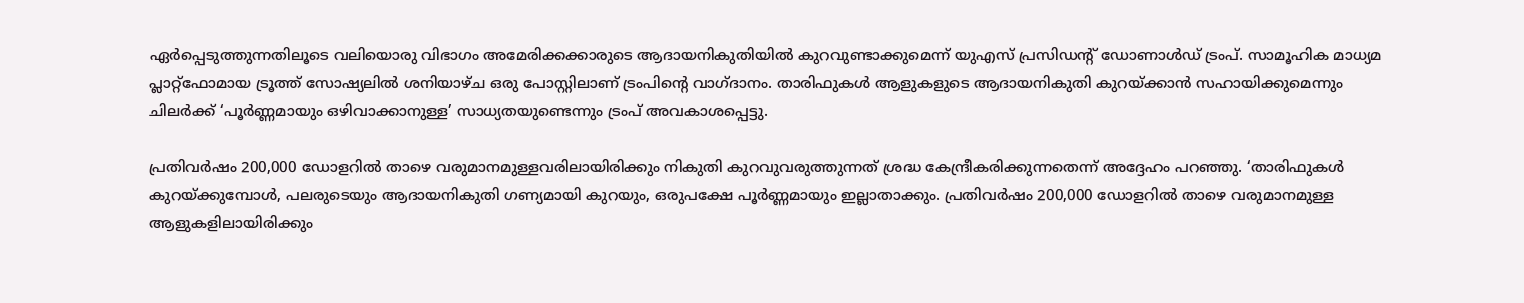ഏർപ്പെടുത്തുന്നതിലൂടെ വലിയൊരു വിഭാഗം അമേരിക്കക്കാരുടെ ആദായനികുതിയിൽ കുറവുണ്ടാക്കുമെന്ന് യുഎസ് പ്രസിഡന്റ് ഡോണാൾഡ് ട്രംപ്. സാമൂഹിക മാധ്യമ പ്ലാറ്റ്‌ഫോമായ ട്രൂത്ത് സോഷ്യലിൽ ശനിയാഴ്ച ഒരു പോസ്റ്റിലാണ് ട്രംപിന്റെ വാഗ്ദാനം. താരിഫുകൾ ആളുകളുടെ ആദായനികുതി കുറയ്ക്കാൻ സഹായിക്കുമെന്നും ചിലർക്ക് ‘പൂർണ്ണമായും ഒഴിവാക്കാനുള്ള’ സാധ്യതയുണ്ടെന്നും ട്രംപ് അവകാശപ്പെട്ടു.

പ്രതിവർഷം 200,000 ഡോളറിൽ താഴെ വരുമാനമുള്ളവരിലായിരിക്കും നികുതി കുറവുവരുത്തുന്നത് ശ്രദ്ധ കേന്ദ്രീകരിക്കുന്നതെന്ന് അദ്ദേഹം പറഞ്ഞു. ‘താരിഫുകൾ കുറയ്ക്കുമ്പോൾ, പലരുടെയും ആദായനികുതി ഗണ്യമായി കുറയും, ഒരുപക്ഷേ പൂർണ്ണമായും ഇല്ലാതാക്കും. പ്രതിവർഷം 200,000 ഡോളറിൽ താഴെ വരുമാനമുള്ള ആളുകളിലായിരിക്കും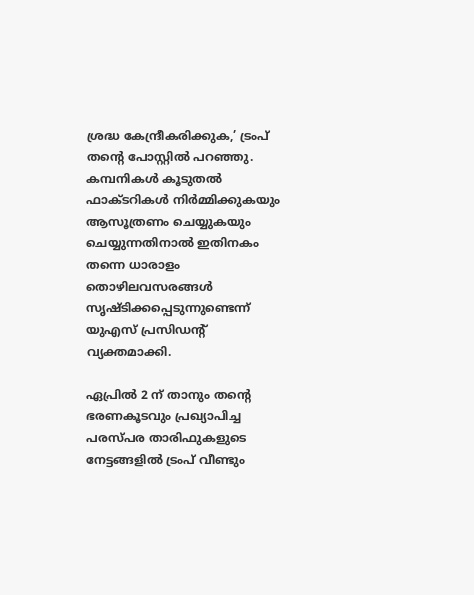ശ്രദ്ധ കേന്ദ്രീകരിക്കുക,’ ട്രംപ് തന്റെ പോസ്റ്റിൽ പറഞ്ഞു. കമ്പനികൾ കൂടുതൽ ഫാക്ടറികൾ നിർമ്മിക്കുകയും ആസൂത്രണം ചെയ്യുകയും ചെയ്യുന്നതിനാൽ ഇതിനകം തന്നെ ധാരാളം തൊഴിലവസരങ്ങൾ സൃഷ്ടിക്കപ്പെടുന്നുണ്ടെന്ന് യുഎസ് പ്രസിഡന്റ് വ്യക്തമാക്കി.

ഏപ്രിൽ 2 ന് താനും തന്റെ ഭരണകൂടവും പ്രഖ്യാപിച്ച പരസ്പര താരിഫുകളുടെ നേട്ടങ്ങളിൽ ട്രംപ് വീണ്ടും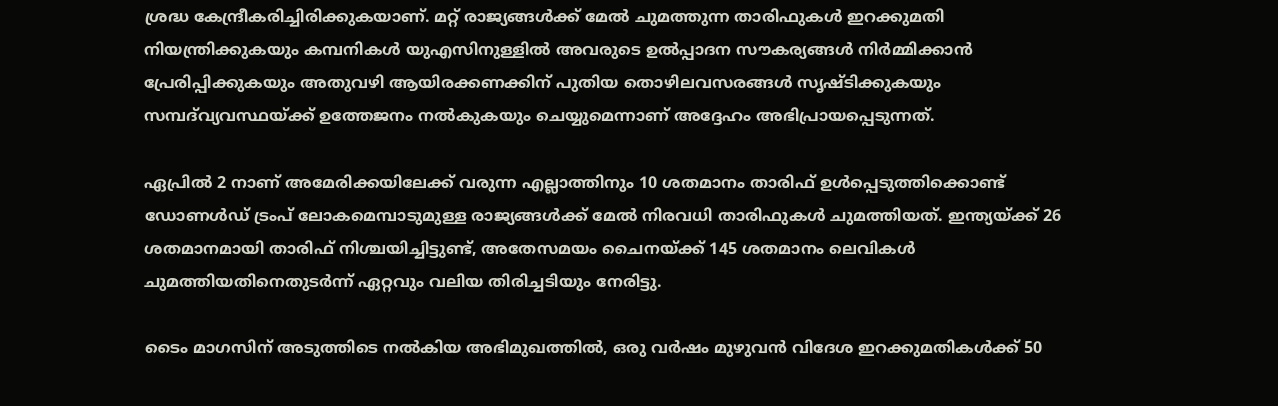ശ്രദ്ധ കേന്ദ്രീകരിച്ചിരിക്കുകയാണ്. മറ്റ് രാജ്യങ്ങൾക്ക് മേൽ ചുമത്തുന്ന താരിഫുകൾ ഇറക്കുമതി നിയന്ത്രിക്കുകയും കമ്പനികൾ യുഎസിനുള്ളിൽ അവരുടെ ഉൽപ്പാദന സൗകര്യങ്ങൾ നിർമ്മിക്കാൻ പ്രേരിപ്പിക്കുകയും അതുവഴി ആയിരക്കണക്കിന് പുതിയ തൊഴിലവസരങ്ങൾ സൃഷ്ടിക്കുകയും സമ്പദ്‌വ്യവസ്ഥയ്ക്ക് ഉത്തേജനം നൽകുകയും ചെയ്യുമെന്നാണ് അദ്ദേഹം അഭിപ്രായപ്പെടുന്നത്.

ഏപ്രിൽ 2 നാണ് അമേരിക്കയിലേക്ക് വരുന്ന എല്ലാത്തിനും 10 ശതമാനം താരിഫ് ഉൾപ്പെടുത്തിക്കൊണ്ട് ഡോണൾഡ് ട്രംപ് ലോകമെമ്പാടുമുള്ള രാജ്യങ്ങൾക്ക് മേൽ നിരവധി താരിഫുകൾ ചുമത്തിയത്. ഇന്ത്യയ്ക്ക് 26 ശതമാനമായി താരിഫ് നിശ്ചയിച്ചിട്ടുണ്ട്, അതേസമയം ചൈനയ്ക്ക് 145 ശതമാനം ലെവികൾ ചുമത്തിയതിനെതുടർന്ന് ഏറ്റവും വലിയ തിരിച്ചടിയും നേരിട്ടു.

ടൈം മാഗസിന് അടുത്തിടെ നൽകിയ അഭിമുഖത്തിൽ, ഒരു വർഷം മുഴുവൻ വിദേശ ഇറക്കുമതികൾക്ക് 50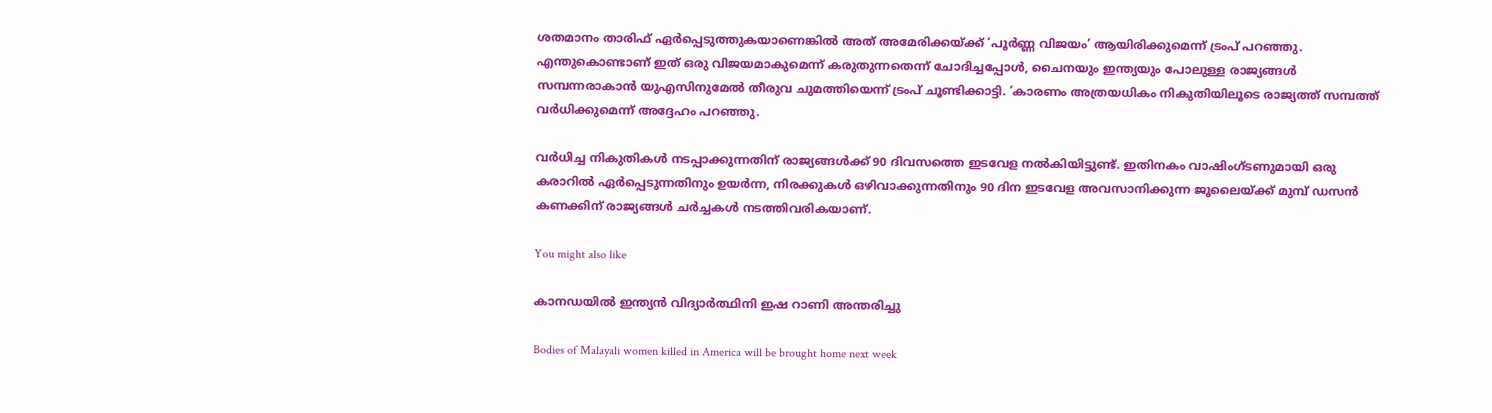ശതമാനം താരിഫ് ഏർപ്പെടുത്തുകയാണെങ്കിൽ അത് അമേരിക്കയ്ക്ക് ‘പൂർണ്ണ വിജയം’ ആയിരിക്കുമെന്ന് ട്രംപ് പറഞ്ഞു. എന്തുകൊണ്ടാണ് ഇത് ഒരു വിജയമാകുമെന്ന് കരുതുന്നതെന്ന് ചോദിച്ചപ്പോൾ, ചൈനയും ഇന്ത്യയും പോലുള്ള രാജ്യങ്ങൾ സമ്പന്നരാകാൻ യുഎസിനുമേൽ തീരുവ ചുമത്തിയെന്ന് ട്രംപ് ചൂണ്ടിക്കാട്ടി. ‘കാരണം അത്രയധികം നികുതിയിലൂടെ രാജ്യത്ത് സമ്പത്ത് വർധിക്കുമെന്ന് അദ്ദേഹം പറഞ്ഞു.

വർധിച്ച നികുതികൾ നടപ്പാക്കുന്നതിന് രാജ്യങ്ങൾക്ക് 90 ദിവസത്തെ ഇടവേള നൽകിയിട്ടുണ്ട്. ഇതിനകം വാഷിംഗ്ടണുമായി ഒരു കരാറിൽ ഏർപ്പെടുന്നതിനും ഉയർന്ന, നിരക്കുകൾ ഒഴിവാക്കുന്നതിനും 90 ദിന ഇടവേള അവസാനിക്കുന്ന ജൂലൈയ്ക്ക് മുമ്പ് ഡസൻ കണക്കിന് രാജ്യങ്ങൾ ചർച്ചകൾ നടത്തിവരികയാണ്.

You might also like

കാനഡയിൽ ഇന്ത്യൻ വിദ്യാർത്ഥിനി ഇഷ റാണി അന്തരിച്ചു

Bodies of Malayali women killed in America will be brought home next week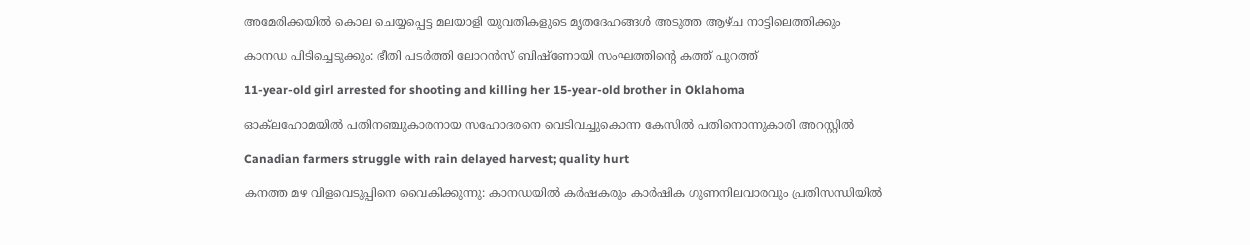അമേരിക്കയിൽ കൊല ചെയ്യപ്പെട്ട മലയാളി യുവതികളുടെ മൃതദേഹങ്ങൾ അടുത്ത ആഴ്ച നാട്ടിലെത്തിക്കും

കാനഡ പിടിച്ചെടുക്കും: ഭീതി പടർത്തി ലോറൻസ് ബിഷ്‌ണോയി സംഘത്തിന്‍റെ കത്ത് പുറത്ത്

11-year-old girl arrested for shooting and killing her 15-year-old brother in Oklahoma

ഓക്‌ലഹോമയിൽ പതിനഞ്ചുകാരനായ സഹോദരനെ വെടിവച്ചുകൊന്ന കേസിൽ പതിനൊന്നുകാരി അറസ്റ്റിൽ

Canadian farmers struggle with rain delayed harvest; quality hurt

കനത്ത മഴ വിളവെടുപ്പിനെ വൈകിക്കുന്നു: കാനഡയിൽ കർഷകരും കാർഷിക ഗുണനിലവാരവും പ്രതിസന്ധിയിൽ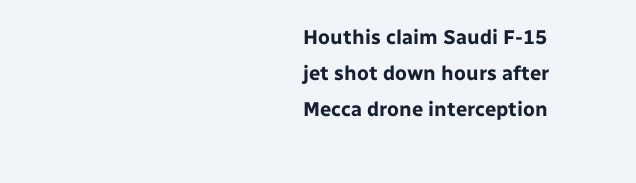Houthis claim Saudi F-15 jet shot down hours after Mecca drone interception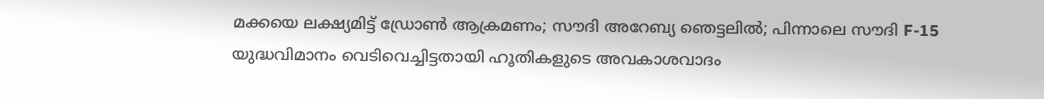മക്കയെ ലക്ഷ്യമിട്ട് ഡ്രോൺ ആക്രമണം; സൗദി അറേബ്യ ഞെട്ടലിൽ; പിന്നാലെ സൗദി F-15 യുദ്ധവിമാനം വെടിവെച്ചിട്ടതായി ഹൂതികളുടെ അവകാശവാദം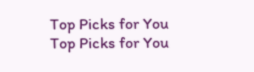Top Picks for You
Top Picks for You